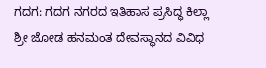ಗದಗ: ಗದಗ ನಗರದ ಇತಿಹಾಸ ಪ್ರಸಿದ್ಧ ಕಿಲ್ಲಾ ಶ್ರೀ ಜೋಡ ಹನಮಂತ ದೇವಸ್ಥಾನದ ವಿವಿಧ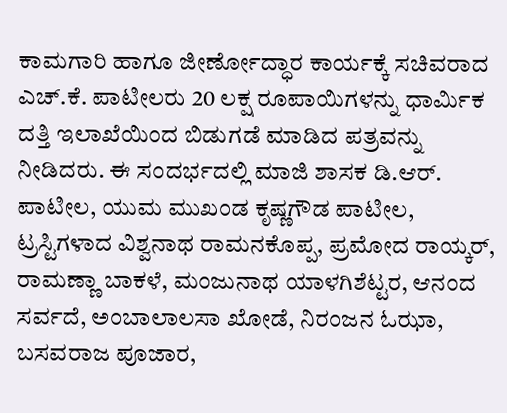ಕಾಮಗಾರಿ ಹಾಗೂ ಜೀರ್ಣೋದ್ಧಾರ ಕಾರ್ಯಕ್ಕೆ ಸಚಿವರಾದ ಎಚ್.ಕೆ. ಪಾಟೀಲರು 20 ಲಕ್ಷ ರೂಪಾಯಿಗಳನ್ನು ಧಾರ್ಮಿಕ ದತ್ತಿ ಇಲಾಖೆಯಿಂದ ಬಿಡುಗಡೆ ಮಾಡಿದ ಪತ್ರವನ್ನು ನೀಡಿದರು. ಈ ಸಂದರ್ಭದಲ್ಲಿ ಮಾಜಿ ಶಾಸಕ ಡಿ.ಆರ್. ಪಾಟೀಲ, ಯುಮ ಮುಖಂಡ ಕೃಷ್ಣಗೌಡ ಪಾಟೀಲ, ಟ್ರಸ್ಟಿಗಳಾದ ವಿಶ್ವನಾಥ ರಾಮನಕೊಪ್ಪ, ಪ್ರಮೋದ ರಾಯ್ಕರ್, ರಾಮಣ್ಣಾ ಬಾಕಳೆ, ಮಂಜುನಾಥ ಯಾಳಗಿಶೆಟ್ಟರ, ಆನಂದ ಸರ್ವದೆ, ಅಂಬಾಲಾಲಸಾ ಖೋಡೆ, ನಿರಂಜನ ಓಝಾ, ಬಸವರಾಜ ಪೂಜಾರ,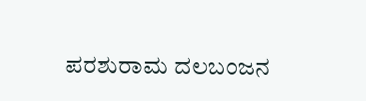ಪರಶುರಾಮ ದಲಬಂಜನ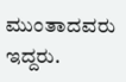ಮುಂತಾದವರು ಇದ್ದರು.